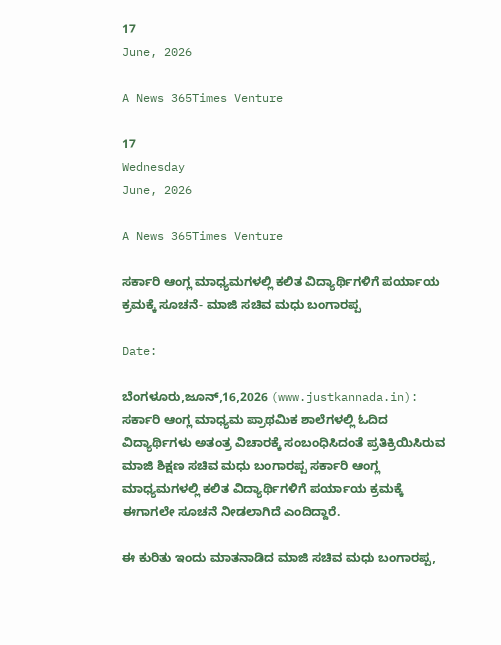17
June, 2026

A News 365Times Venture

17
Wednesday
June, 2026

A News 365Times Venture

ಸರ್ಕಾರಿ ಆಂಗ್ಲ ಮಾಧ್ಯಮಗಳಲ್ಲಿ ಕಲಿತ ವಿದ್ಯಾರ್ಥಿಗಳಿಗೆ ಪರ್ಯಾಯ ಕ್ರಮಕ್ಕೆ ಸೂಚನೆ- ಮಾಜಿ ಸಚಿವ ಮಧು ಬಂಗಾರಪ್ಪ

Date:

ಬೆಂಗಳೂರು,ಜೂನ್,16,2026 (www.justkannada.in):  ಸರ್ಕಾರಿ ಆಂಗ್ಲ ಮಾಧ್ಯಮ ಪ್ರಾಥಮಿಕ ಶಾಲೆಗಳಲ್ಲಿ ಓದಿದ ವಿದ್ಯಾರ್ಥಿಗಳು ಅತಂತ್ರ ವಿಚಾರಕ್ಕೆ ಸಂಬಂಧಿಸಿದಂತೆ ಪ್ರತಿಕ್ರಿಯಿಸಿರುವ ಮಾಜಿ ಶಿಕ್ಷಣ ಸಚಿವ ಮಧು ಬಂಗಾರಪ್ಪ ಸರ್ಕಾರಿ ಆಂಗ್ಲ ಮಾಧ್ಯಮಗಳಲ್ಲಿ ಕಲಿತ ವಿದ್ಯಾರ್ಥಿಗಳಿಗೆ ಪರ್ಯಾಯ ಕ್ರಮಕ್ಕೆ ಈಗಾಗಲೇ ಸೂಚನೆ ನೀಡಲಾಗಿದೆ ಎಂದಿದ್ದಾರೆ.

ಈ ಕುರಿತು ಇಂದು ಮಾತನಾಡಿದ ಮಾಜಿ ಸಚಿವ ಮಧು ಬಂಗಾರಪ್ಪ,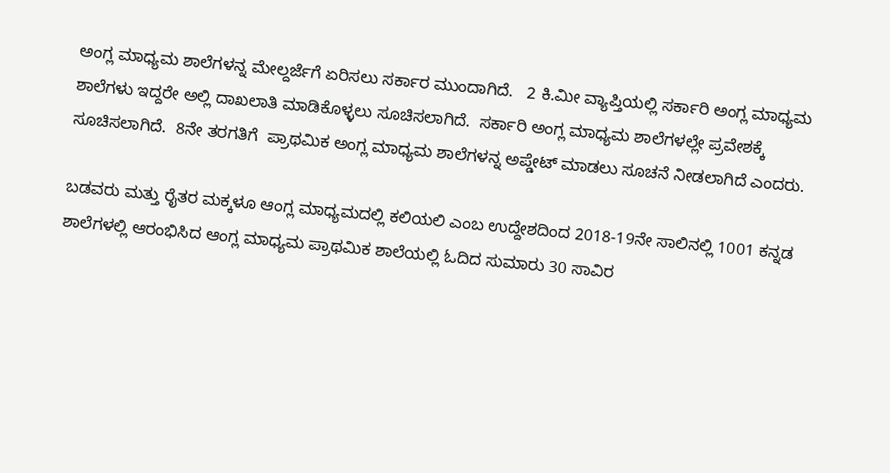ಅಂಗ್ಲ ಮಾಧ್ಯಮ ಶಾಲೆಗಳನ್ನ ಮೇಲ್ದರ್ಜೆಗೆ ಏರಿಸಲು ಸರ್ಕಾರ ಮುಂದಾಗಿದೆ.   2 ಕಿ.ಮೀ ವ್ಯಾಪ್ತಿಯಲ್ಲಿ ಸರ್ಕಾರಿ ಅಂಗ್ಲ ಮಾಧ್ಯಮ ಶಾಲೆಗಳು ಇದ್ದರೇ ಅಲ್ಲಿ ದಾಖಲಾತಿ ಮಾಡಿಕೊಳ್ಳಲು ಸೂಚಿಸಲಾಗಿದೆ.  ಸರ್ಕಾರಿ ಅಂಗ್ಲ ಮಾಧ್ಯಮ ಶಾಲೆಗಳಲ್ಲೇ ಪ್ರವೇಶಕ್ಕೆ ಸೂಚಿಸಲಾಗಿದೆ.  8ನೇ ತರಗತಿಗೆ  ಪ್ರಾಥಮಿಕ ಅಂಗ್ಲ ಮಾಧ್ಯಮ ಶಾಲೆಗಳನ್ನ ಅಪ್ಡೇಟ್ ಮಾಡಲು ಸೂಚನೆ ನೀಡಲಾಗಿದೆ ಎಂದರು.

ಬಡವರು ಮತ್ತು ರೈತರ ಮಕ್ಕಳೂ ಆಂಗ್ಲ ಮಾಧ್ಯಮದಲ್ಲಿ ಕಲಿಯಲಿ ಎಂಬ ಉದ್ದೇಶದಿಂದ 2018-19ನೇ ಸಾಲಿನಲ್ಲಿ 1001 ಕನ್ನಡ ಶಾಲೆಗಳಲ್ಲಿ ಆರಂಭಿಸಿದ ಆಂಗ್ಲ ಮಾಧ್ಯಮ ಪ್ರಾಥಮಿಕ ಶಾಲೆಯಲ್ಲಿ ಓದಿದ ಸುಮಾರು 30 ಸಾವಿರ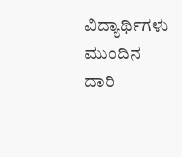ವಿದ್ಯಾರ್ಥಿಗಳು ಮುಂದಿನ ದಾರಿ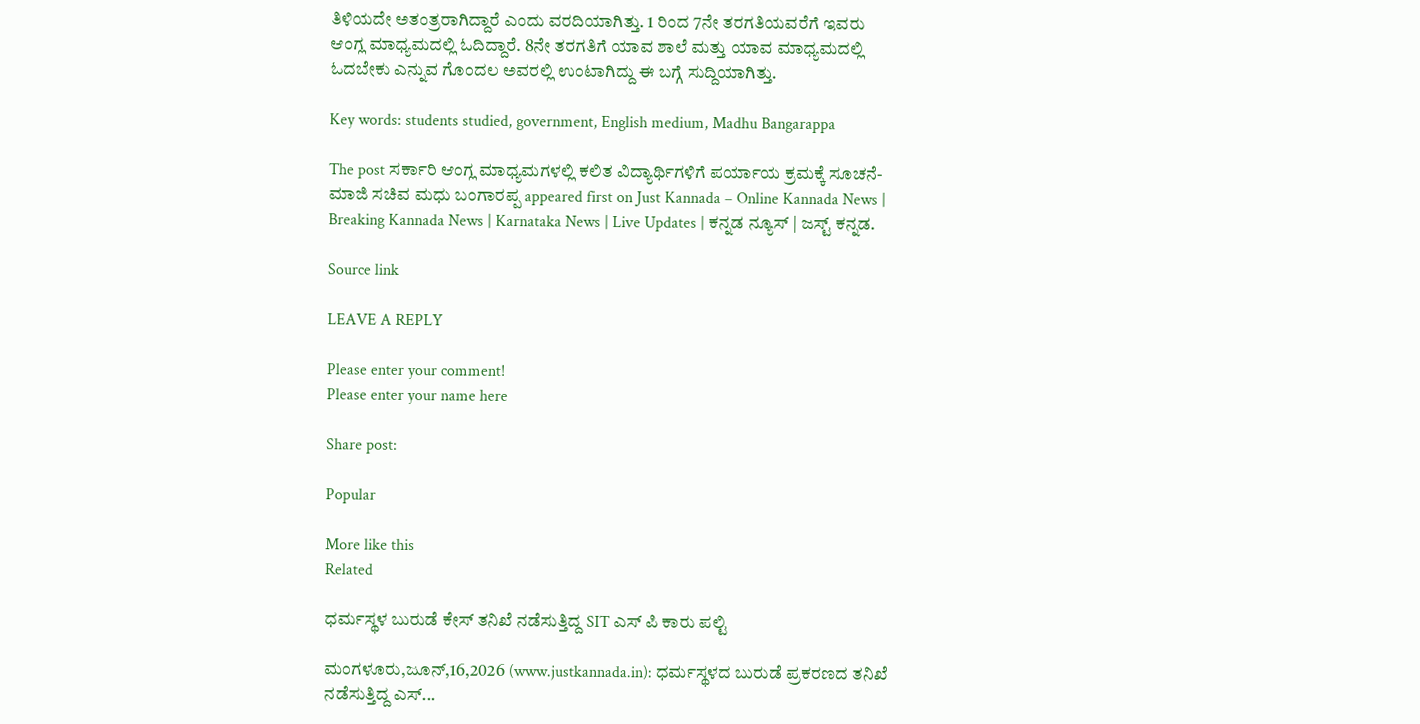ತಿಳಿಯದೇ ಅತಂತ್ರರಾಗಿದ್ದಾರೆ ಎಂದು ವರದಿಯಾಗಿತ್ತು. 1 ರಿಂದ 7ನೇ ತರಗತಿಯವರೆಗೆ ಇವರು ಆಂಗ್ಲ ಮಾಧ್ಯಮದಲ್ಲಿ ಓದಿದ್ದಾರೆ. 8ನೇ ತರಗತಿಗೆ ಯಾವ ಶಾಲೆ ಮತ್ತು ಯಾವ ಮಾಧ್ಯಮದಲ್ಲಿ ಓದಬೇಕು ಎನ್ನುವ ಗೊಂದಲ ಅವರಲ್ಲಿ ಉಂಟಾಗಿದ್ದು ಈ ಬಗ್ಗೆ ಸುದ್ದಿಯಾಗಿತ್ತು.

Key words: students studied, government, English medium, Madhu Bangarappa

The post ಸರ್ಕಾರಿ ಆಂಗ್ಲ ಮಾಧ್ಯಮಗಳಲ್ಲಿ ಕಲಿತ ವಿದ್ಯಾರ್ಥಿಗಳಿಗೆ ಪರ್ಯಾಯ ಕ್ರಮಕ್ಕೆ ಸೂಚನೆ- ಮಾಜಿ ಸಚಿವ ಮಧು ಬಂಗಾರಪ್ಪ appeared first on Just Kannada – Online Kannada News | Breaking Kannada News | Karnataka News | Live Updates | ಕನ್ನಡ ನ್ಯೂಸ್ | ಜಸ್ಟ್ ಕನ್ನಡ.

Source link

LEAVE A REPLY

Please enter your comment!
Please enter your name here

Share post:

Popular

More like this
Related

ಧರ್ಮಸ್ಥಳ ಬುರುಡೆ ಕೇಸ್ ತನಿಖೆ ನಡೆಸುತ್ತಿದ್ದ SIT ಎಸ್ ಪಿ ಕಾರು ಪಲ್ಟಿ

ಮಂಗಳೂರು,ಜೂನ್,16,2026 (www.justkannada.in): ಧರ್ಮಸ್ಥಳದ ಬುರುಡೆ ಪ್ರಕರಣದ ತನಿಖೆ ನಡೆಸುತ್ತಿದ್ದ ಎಸ್...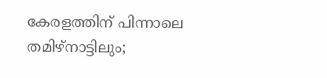കേരളത്തിന് പിന്നാലെ തമിഴ്‌നാട്ടിലും;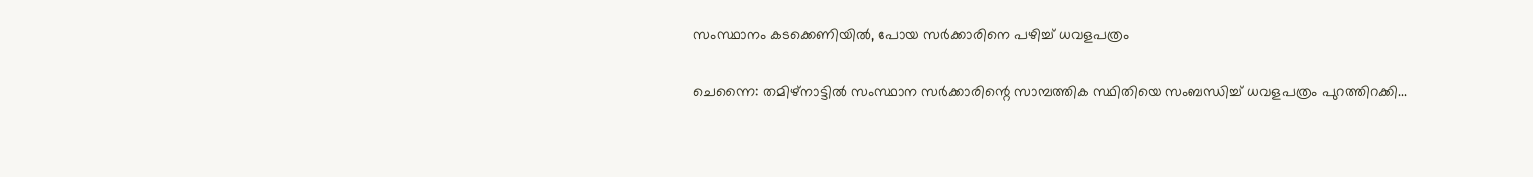സംസ്ഥാനം കടക്കെണിയില്‍, പോയ സര്‍ക്കാരിനെ പഴിച്ച് ധവളപത്രം

ചെന്നൈ: തമിഴ്‌നാട്ടില്‍ സംസ്ഥാന സര്‍ക്കാരിന്റെ സാമ്പത്തിക സ്ഥിതിയെ സംബന്ധിച്ച് ധവളപത്രം പുറത്തിറക്കി...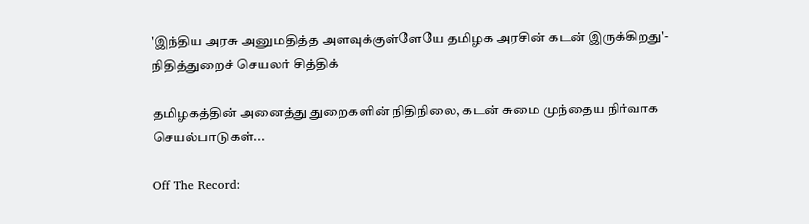'இந்திய அரசு அனுமதித்த அளவுக்குள்ளேயே தமிழக அரசின் கடன் இருக்கிறது'- நிதித்துறைச் செயலர் சித்திக்

தமிழகத்தின் அனைத்து துறைகளின் நிதிநிலை, கடன் சுமை முந்தைய நிர்வாக செயல்பாடுகள்...

Off The Record: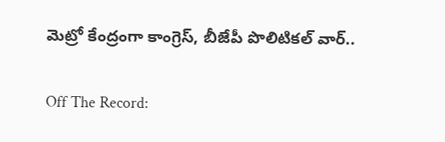మెట్రో కేంద్రంగా కాంగ్రెస్, బీజేపీ పొలిటికల్ వార్..

Off The Record: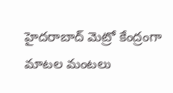హైదరాబాద్‌ మెట్రో కేంద్రంగా మాటల మంటలు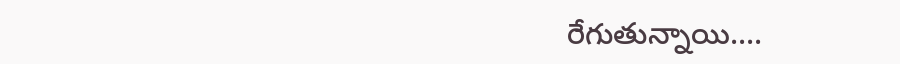రేగుతున్నాయి....